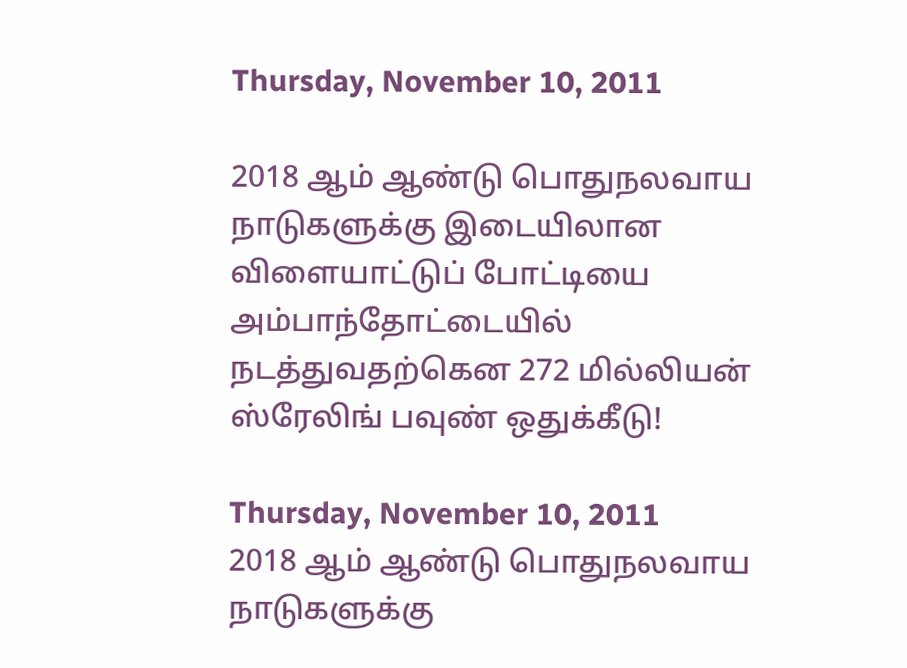Thursday, November 10, 2011

2018 ஆம் ஆண்டு பொதுநலவாய நாடுகளுக்கு இடையிலான விளையாட்டுப் போட்டியை அம்பாந்தோட்டையில் நடத்துவதற்கென 272 மில்லியன் ஸ்ரேலிங் பவுண் ஒதுக்கீடு!

Thursday, November 10, 2011
2018 ஆம் ஆண்டு பொதுநலவாய நாடுகளுக்கு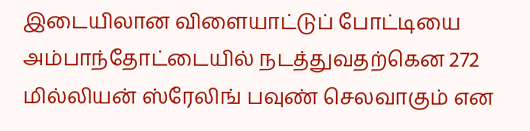இடையிலான விளையாட்டுப் போட்டியை அம்பாந்தோட்டையில் நடத்துவதற்கென 272 மில்லியன் ஸ்ரேலிங் பவுண் செலவாகும் என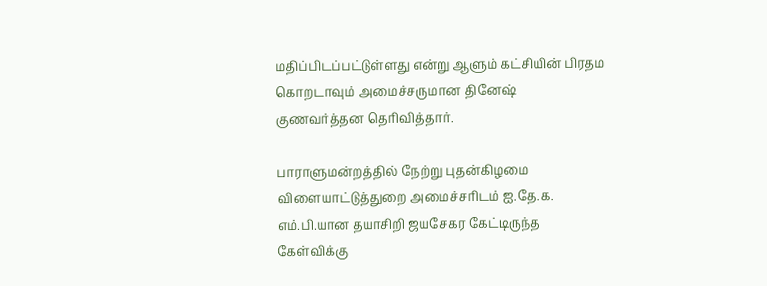மதிப்பிடப்பட்டுள்ளது என்று ஆளும் கட்சியின் பிரதம கொறடாவும் அமைச்சருமான தினேஷ் குணவர்த்தன தெரிவித்தார்.

பாராளுமன்றத்தில் நேற்று புதன்கிழமை விளையாட்டுத்துறை அமைச்சரிடம் ஐ.தே.க. எம்.பி.யான தயாசிறி ஜயசேகர கேட்டிருந்த கேள்விக்கு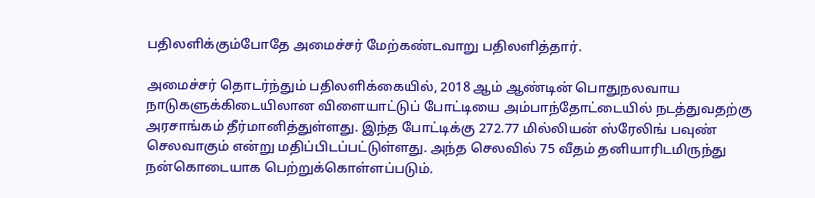பதிலளிக்கும்போதே அமைச்சர் மேற்கண்டவாறு பதிலளித்தார்.

அமைச்சர் தொடர்ந்தும் பதிலளிக்கையில், 2018 ஆம் ஆண்டின் பொதுநலவாய நாடுகளுக்கிடையிலான விளையாட்டுப் போட்டியை அம்பாந்தோட்டையில் நடத்துவதற்கு அரசாங்கம் தீர்மானித்துள்ளது. இந்த போட்டிக்கு 272.77 மில்லியன் ஸ்ரேலிங் பவுண் செலவாகும் என்று மதிப்பிடப்பட்டுள்ளது. அந்த செலவில் 75 வீதம் தனியாரிடமிருந்து நன்கொடையாக பெற்றுக்கொள்ளப்படும்.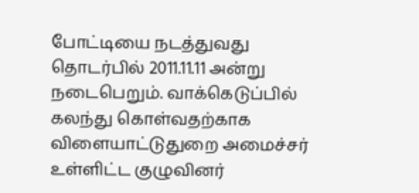போட்டியை நடத்துவது தொடர்பில் 2011.11.11 அன்று நடைபெறும். வாக்கெடுப்பில் கலந்து கொள்வதற்காக விளையாட்டுதுறை அமைச்சர் உள்ளிட்ட குழுவினர்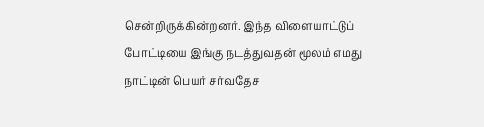சென்றிருக்கின்றனர். இந்த விளையாட்டுப் போட்டியை இங்கு நடத்துவதன் மூலம் எமது நாட்டின் பெயர் சர்வதேச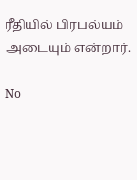ரீதியில் பிரபல்யம் அடையும் என்றார்.

No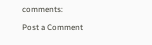comments:

Post a Comment